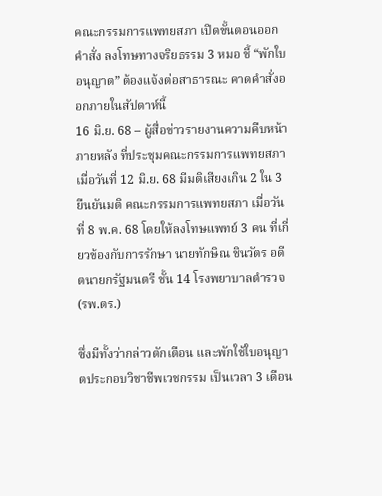คณะกรรมการแพทยสภา เปิดขั้นตอนออกคำสั่ง ลงโทษทางจริยธรรม 3 หมอ ชี้ “พักใบอนุญาต” ต้องแจ้งต่อสาธารณะ คาดคำสั่งออกภายในสัปดาห์นี้
16 มิ.ย. 68 – ผู้สื่อข่าวรายงานความคืบหน้า ภายหลัง ที่ประชุมคณะกรรมการแพทยสภา เมื่อวันที่ 12 มิ.ย. 68 มีมติเสียงเกิน 2 ใน 3 ยืนยันมติ คณะกรรมการแพทยสภา เมื่อวันที่ 8 พ.ค. 68 โดยให้ลงโทษแพทย์ 3 คน ที่เกี่ยวข้องกับการรักษา นายทักษิณ ชินวัตร อดีตนายกรัฐมนตรี ชั้น 14 โรงพยาบาลตำรวจ (รพ.ตร.)

ซึ่งมีทั้งว่ากล่าวตักเตือน และพักใช้ใบอนุญาตประกอบวิชาชีพเวชกรรม เป็นเวลา 3 เดือน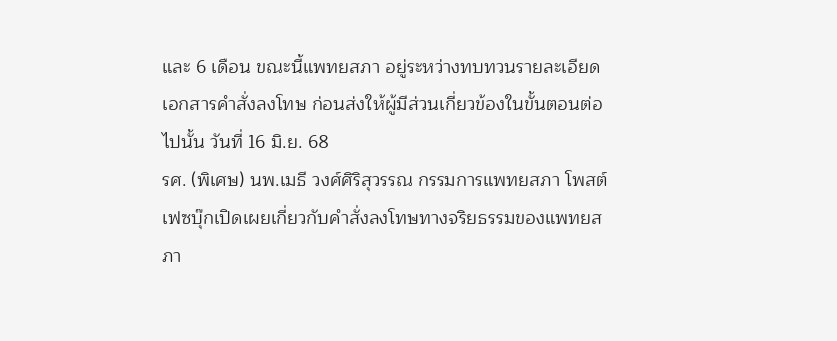และ 6 เดือน ขณะนี้แพทยสภา อยู่ระหว่างทบทวนรายละเอียดเอกสารคำสั่งลงโทษ ก่อนส่งให้ผู้มีส่วนเกี่ยวข้องในขั้นตอนต่อไปนั้น วันที่ 16 มิ.ย. 68
รศ. (พิเศษ) นพ.เมธี วงศ์ศิริสุวรรณ กรรมการแพทยสภา โพสต์เฟซบุ๊กเปิดเผยเกี่ยวกับคำสั่งลงโทษทางจริยธรรมของแพทยสภา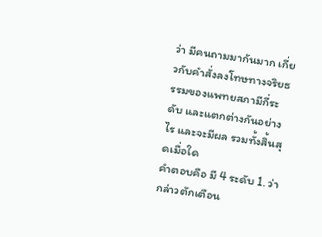ว่า มีคนถามมากันมาก เกี่ยวกับคำสั่งลงโทษทางจริยธรรมของแพทยสภามีกี่ระดับ และแตกต่างกันอย่างไร และจะมีผล รวมทั้งสิ้นสุดเมื่อใด
คำตอบคือ มี 4 ระดับ 1. ว่ากล่าวตักเตือน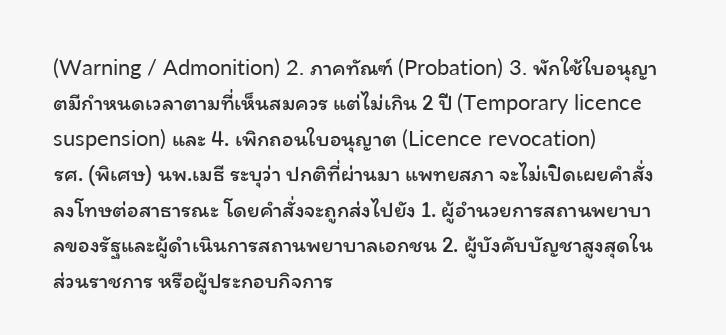(Warning / Admonition) 2. ภาคทัณฑ์ (Probation) 3. พักใช้ใบอนุญาตมีกำหนดเวลาตามที่เห็นสมควร แต่ไม่เกิน 2 ปี (Temporary licence suspension) และ 4. เพิกถอนใบอนุญาต (Licence revocation)
รศ. (พิเศษ) นพ.เมธี ระบุว่า ปกติที่ผ่านมา แพทยสภา จะไม่เปิดเผยคำสั่งลงโทษต่อสาธารณะ โดยคำสั่งจะถูกส่งไปยัง 1. ผู้อำนวยการสถานพยาบาลของรัฐและผู้ดำเนินการสถานพยาบาลเอกชน 2. ผู้บังคับบัญชาสูงสุดในส่วนราชการ หรือผู้ประกอบกิจการ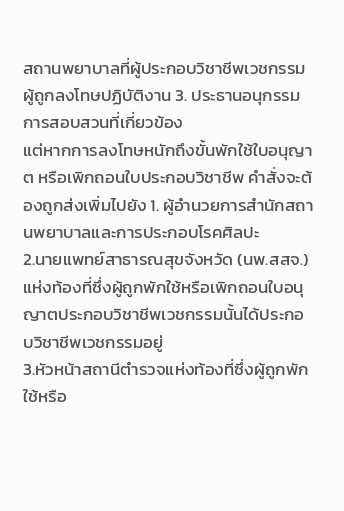สถานพยาบาลที่ผู้ประกอบวิชาชีพเวชกรรมผู้ถูกลงโทษปฏิบัติงาน 3. ประธานอนุกรรมการสอบสวนที่เกี่ยวข้อง
แต่หากการลงโทษหนักถึงขั้นพักใช้ใบอนุญาต หรือเพิกถอนใบประกอบวิชาชีพ คำสั่งจะต้องถูกส่งเพิ่มไปยัง 1. ผู้อำนวยการสำนักสถานพยาบาลและการประกอบโรคศิลปะ
2.นายแพทย์สาธารณสุขจังหวัด (นพ.สสจ.) แห่งท้องที่ซึ่งผู้ถูกพักใช้หรือเพิกถอนใบอนุญาตประกอบวิชาชีพเวชกรรมนั้นได้ประกอบวิชาชีพเวชกรรมอยู่
3.หัวหน้าสถานีตำรวจแห่งท้องที่ซึ่งผู้ถูกพักใช้หรือ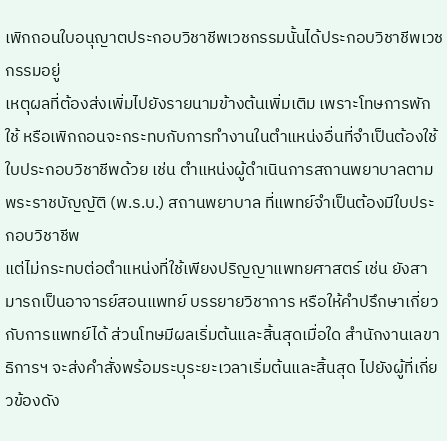เพิกถอนใบอนุญาตประกอบวิชาชีพเวชกรรมนั้นได้ประกอบวิชาชีพเวชกรรมอยู่
เหตุผลที่ต้องส่งเพิ่มไปยังรายนามข้างต้นเพิ่มเติม เพราะโทษการพักใช้ หรือเพิกถอนจะกระทบกับการทำงานในตำแหน่งอื่นที่จำเป็นต้องใช้ใบประกอบวิชาชีพด้วย เช่น ตำแหน่งผู้ดำเนินการสถานพยาบาลตาม พระราชบัญญัติ (พ.ร.บ.) สถานพยาบาล ที่แพทย์จำเป็นต้องมีใบประกอบวิชาชีพ
แต่ไม่กระทบต่อตำแหน่งที่ใช้เพียงปริญญาแพทยศาสตร์ เช่น ยังสามารถเป็นอาจารย์สอนแพทย์ บรรยายวิชาการ หรือให้คำปรึกษาเกี่ยวกับการแพทย์ได้ ส่วนโทษมีผลเริ่มต้นและสิ้นสุดเมื่อใด สำนักงานเลขาธิการฯ จะส่งคำสั่งพร้อมระบุระยะเวลาเริ่มต้นและสิ้นสุด ไปยังผู้ที่เกี่ยวข้องดัง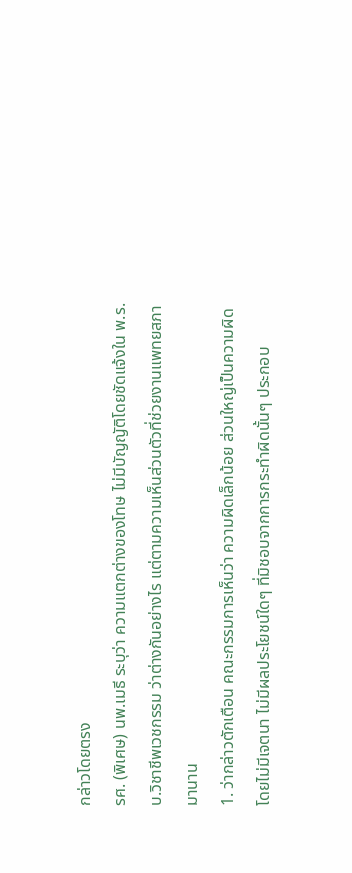กล่าวโดยตรง
รศ. (พิเศษ) นพ.เมธี ระบุว่า ความแตกต่างของโทษ ไม่มีบัญญัติโดยชัดแจ้งใน พ.ร.บ.วิชาชีพเวชกรรม ว่าต่างกันอย่างไร แต่ตามความเห็นส่วนตัวที่ช่วยงานแพทยสภามานาน
1. ว่ากล่าวตักเตือน คณะกรรมการเห็นว่า ความผิดเล็กน้อย ส่วนใหญ่เป็นความผิดโดยไม่มีเจตนา ไม่มีผลประโยชน์ใดๆ ที่มิชอบจากการกระทำผิดนั้นๆ ประกอบ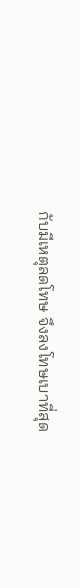กับมีเหตุลดโทษ จึงลงโทษเบาที่สุด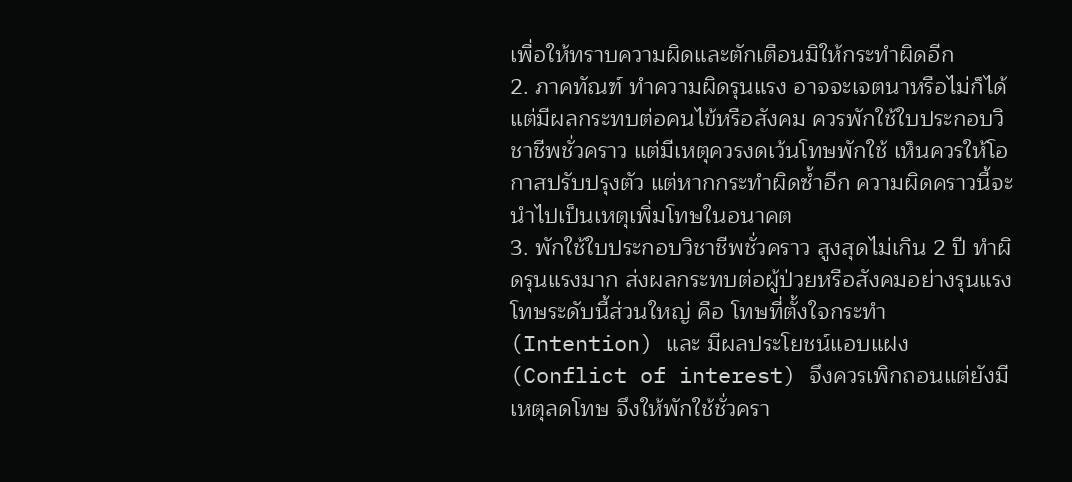เพื่อให้ทราบความผิดและตักเตือนมิให้กระทำผิดอีก
2. ภาคทัณฑ์ ทำความผิดรุนแรง อาจจะเจตนาหรือไม่ก็ได้ แต่มีผลกระทบต่อคนไข้หรือสังคม ควรพักใช้ใบประกอบวิชาชีพชั่วคราว แต่มีเหตุควรงดเว้นโทษพักใช้ เห็นควรให้โอกาสปรับปรุงตัว แต่หากกระทำผิดซ้ำอีก ความผิดคราวนี้จะนำไปเป็นเหตุเพิ่มโทษในอนาคต
3. พักใช้ใบประกอบวิชาชีพชั่วคราว สูงสุดไม่เกิน 2 ปี ทำผิดรุนแรงมาก ส่งผลกระทบต่อผู้ป่วยหรือสังคมอย่างรุนแรง โทษระดับนี้ส่วนใหญ่ คือ โทษที่ตั้งใจกระทำ (Intention) และ มีผลประโยชน์แอบแฝง (Conflict of interest) จึงควรเพิกถอนแต่ยังมีเหตุลดโทษ จึงให้พักใช้ชั่วครา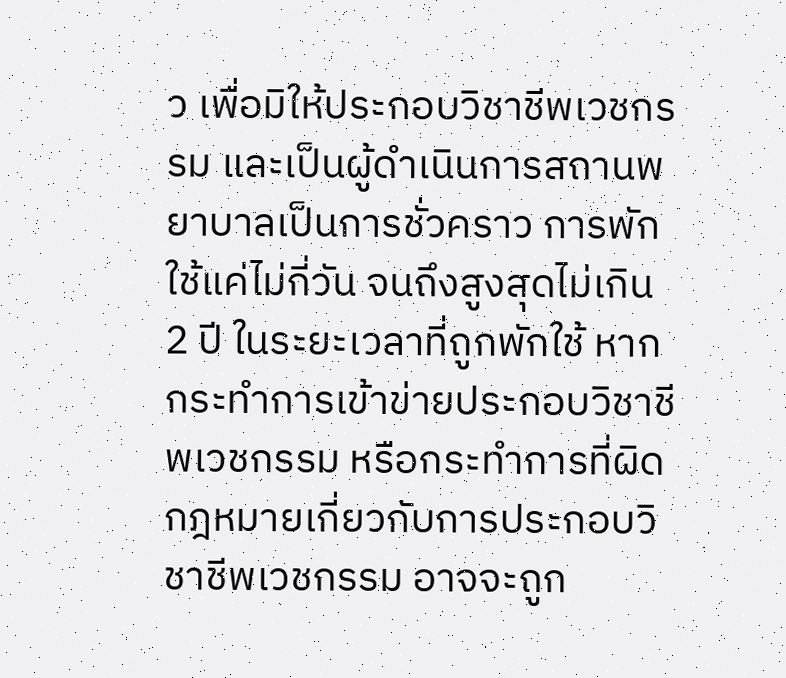ว เพื่อมิให้ประกอบวิชาชีพเวชกรรม และเป็นผู้ดำเนินการสถานพยาบาลเป็นการชั่วคราว การพักใช้แค่ไม่กี่วัน จนถึงสูงสุดไม่เกิน 2 ปี ในระยะเวลาที่ถูกพักใช้ หากกระทำการเข้าข่ายประกอบวิชาชีพเวชกรรม หรือกระทำการที่ผิดกฎหมายเกี่ยวกับการประกอบวิชาชีพเวชกรรม อาจจะถูก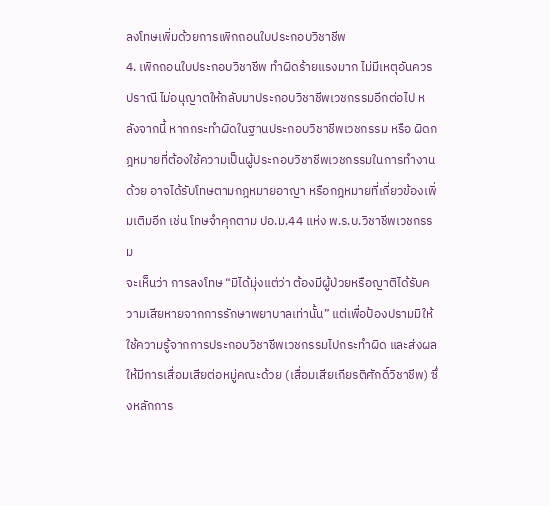ลงโทษเพิ่มด้วยการเพิกถอนใบประกอบวิชาชีพ
4. เพิกถอนใบประกอบวิชาชีพ ทำผิดร้ายแรงมาก ไม่มีเหตุอันควรปราณี ไม่อนุญาตให้กลับมาประกอบวิชาชีพเวชกรรมอีกต่อไป หลังจากนี้ หากกระทำผิดในฐานประกอบวิชาชีพเวชกรรม หรือ ผิดกฎหมายที่ต้องใช้ความเป็นผู้ประกอบวิชาชีพเวชกรรมในการทำงานด้วย อาจได้รับโทษตามกฎหมายอาญา หรือกฎหมายที่เกี่ยวข้องเพิ่มเติมอีก เช่น โทษจำคุกตาม ปอ.ม.44 แห่ง พ.ร.บ.วิชาชีพเวชกรรม
จะเห็นว่า การลงโทษ “มิได้มุ่งแต่ว่า ต้องมีผู้ป่วยหรือญาติได้รับความเสียหายจากการรักษาพยาบาลเท่านั้น” แต่เพื่อป้องปรามมิให้ใช้ความรู้จากการประกอบวิชาชีพเวชกรรมไปกระทำผิด และส่งผลให้มีการเสื่อมเสียต่อหมู่คณะด้วย (เสื่อมเสียเกียรติศักดิ์วิชาชีพ) ซึ่งหลักการ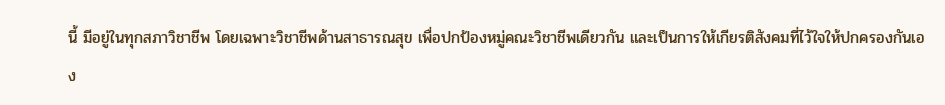นี้ มีอยู่ในทุกสภาวิชาชีพ โดยเฉพาะวิชาชีพด้านสาธารณสุข เพื่อปกป้องหมู่คณะวิชาชีพเดียวกัน และเป็นการให้เกียรติสังคมที่ไว้ใจให้ปกครองกันเอง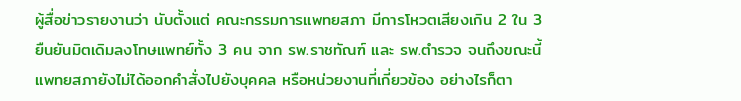ผู้สื่อข่าวรายงานว่า นับตั้งแต่ คณะกรรมการแพทยสภา มีการโหวตเสียงเกิน 2 ใน 3 ยืนยันมิตเดิมลงโทษแพทย์ทั้ง 3 คน จาก รพ.ราชทัณฑ์ และ รพ.ตำรวจ จนถึงขณะนี้ แพทยสภายังไม่ได้ออกคำสั่งไปยังบุคคล หรือหน่วยงานที่เกี่ยวข้อง อย่างไรก็ตา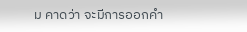ม คาดว่า จะมีการออกคำ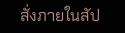สั่งภายในสัป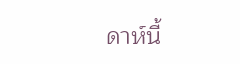ดาห์นี้